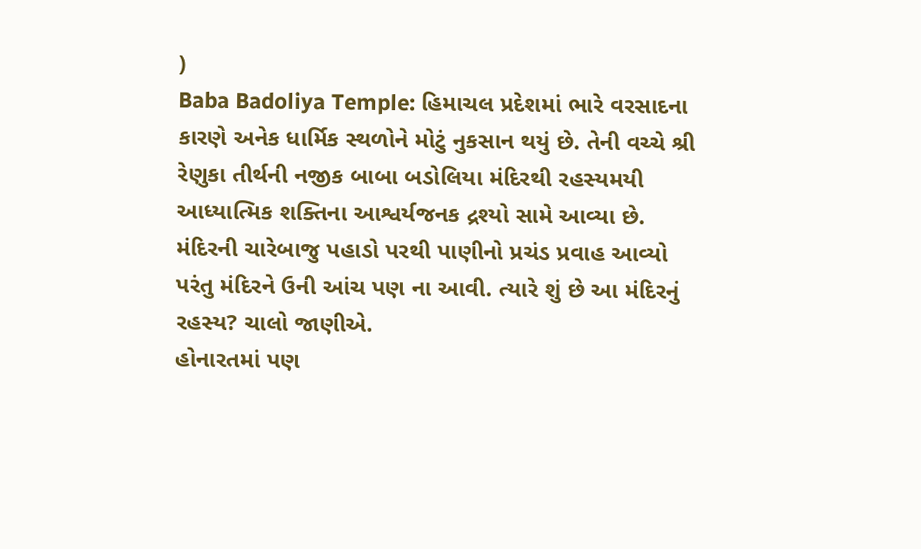)
Baba Badoliya Temple: હિમાચલ પ્રદેશમાં ભારે વરસાદના કારણે અનેક ધાર્મિક સ્થળોને મોટું નુકસાન થયું છે. તેની વચ્ચે શ્રી રેણુકા તીર્થની નજીક બાબા બડોલિયા મંદિરથી રહસ્યમયી આધ્યાત્મિક શક્તિના આશ્વર્યજનક દ્રશ્યો સામે આવ્યા છે. મંદિરની ચારેબાજુ પહાડો પરથી પાણીનો પ્રચંડ પ્રવાહ આવ્યો પરંતુ મંદિરને ઉની આંચ પણ ના આવી. ત્યારે શું છે આ મંદિરનું રહસ્ય? ચાલો જાણીએ.
હોનારતમાં પણ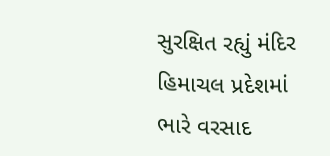સુરક્ષિત રહ્યું મંદિર
હિમાચલ પ્રદેશમાં ભારે વરસાદ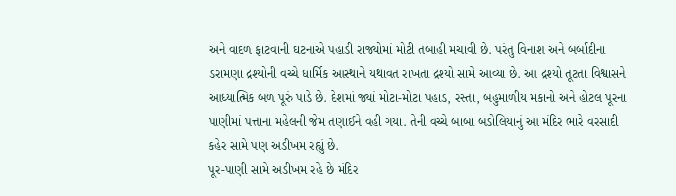અને વાદળ ફાટવાની ઘટનાએ પહાડી રાજ્યોમાં મોટી તબાહી મચાવી છે. પરંતુ વિનાશ અને બર્બાદીના ડરામણા દ્રશ્યોની વચ્ચે ધાર્મિક આસ્થાને યથાવત રાખતા દ્રશ્યો સામે આવ્યા છે. આ દ્રશ્યો તૂટતા વિશ્વાસને આધ્યાત્મિક બળ પૂરું પાડે છે. દેશમાં જ્યાં મોટા-મોટા પહાડ, રસ્તા, બહુમાળીય મકાનો અને હોટલ પૂરના પાણીમાં પત્તાના મહેલની જેમ તણાઈને વહી ગયા. તેની વચ્ચે બાબા બડોલિયાનું આ મંદિર ભારે વરસાદી કહેર સામે પણ અડીખમ રહ્યું છે.
પૂર-પાણી સામે અડીખમ રહે છે મંદિર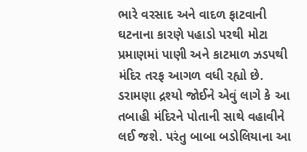ભારે વરસાદ અને વાદળ ફાટવાની ઘટનાના કારણે પહાડો પરથી મોટા પ્રમાણમાં પાણી અને કાટમાળ ઝડપથી મંદિર તરફ આગળ વધી રહ્યો છે. ડરામણા દ્રશ્યો જોઈને એવું લાગે કે આ તબાહી મંદિરને પોતાની સાથે વહાવીને લઈ જશે. પરંતુ બાબા બડોલિયાના આ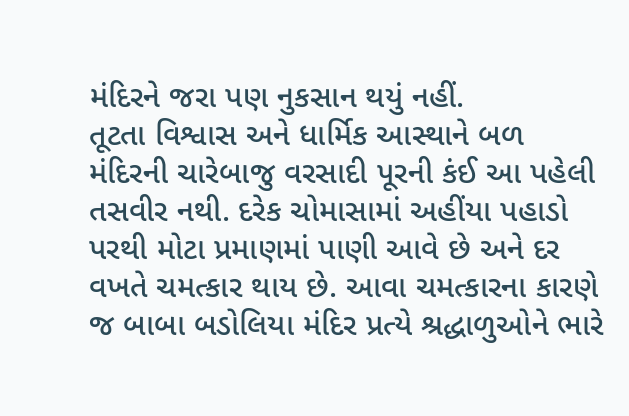મંદિરને જરા પણ નુકસાન થયું નહીં.
તૂટતા વિશ્વાસ અને ધાર્મિક આસ્થાને બળ
મંદિરની ચારેબાજુ વરસાદી પૂરની કંઈ આ પહેલી તસવીર નથી. દરેક ચોમાસામાં અહીંયા પહાડો પરથી મોટા પ્રમાણમાં પાણી આવે છે અને દર વખતે ચમત્કાર થાય છે. આવા ચમત્કારના કારણે જ બાબા બડોલિયા મંદિર પ્રત્યે શ્રદ્ધાળુઓને ભારે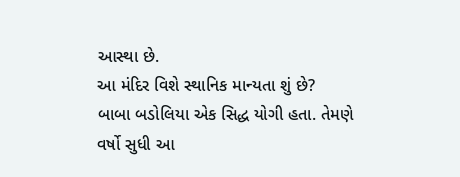આસ્થા છે.
આ મંદિર વિશે સ્થાનિક માન્યતા શું છે?
બાબા બડોલિયા એક સિદ્ધ યોગી હતા. તેમણે વર્ષો સુધી આ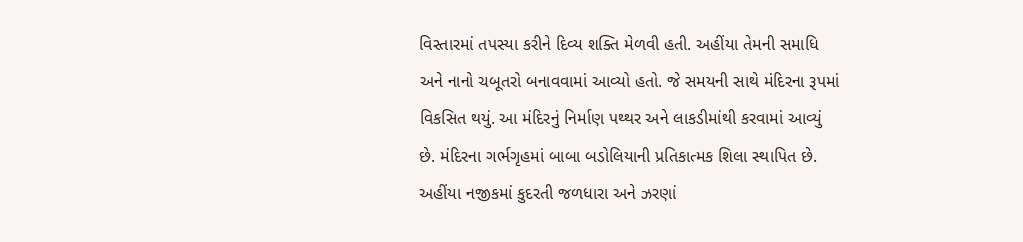વિસ્તારમાં તપસ્યા કરીને દિવ્ય શક્તિ મેળવી હતી. અહીંયા તેમની સમાધિ અને નાનો ચબૂતરો બનાવવામાં આવ્યો હતો. જે સમયની સાથે મંદિરના રૂપમાં વિકસિત થયું. આ મંદિરનું નિર્માણ પથ્થર અને લાકડીમાંથી કરવામાં આવ્યું છે. મંદિરના ગર્ભગૃહમાં બાબા બડોલિયાની પ્રતિકાત્મક શિલા સ્થાપિત છે. અહીંયા નજીકમાં કુદરતી જળધારા અને ઝરણાં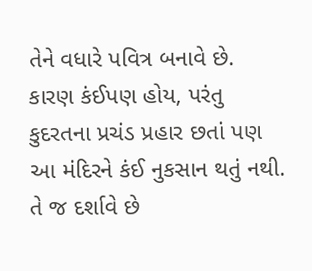તેને વધારે પવિત્ર બનાવે છે.
કારણ કંઈપણ હોય, પરંતુ કુદરતના પ્રચંડ પ્રહાર છતાં પણ આ મંદિરને કંઈ નુકસાન થતું નથી. તે જ દર્શાવે છે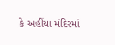કે અહીંયા મંદિરમાં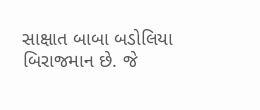સાક્ષાત બાબા બડોલિયા બિરાજમાન છે. જે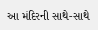આ મંદિરની સાથે-સાથે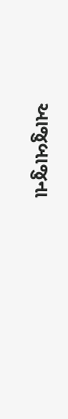આજુબાજુના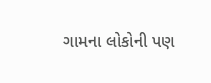ગામના લોકોની પણ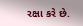રક્ષા કરે છે.